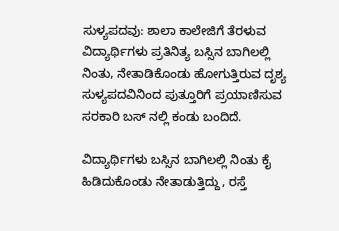ಸುಳ್ಯಪದವು: ಶಾಲಾ ಕಾಲೇಜಿಗೆ ತೆರಳುವ ವಿದ್ಯಾರ್ಥಿಗಳು ಪ್ರತಿನಿತ್ಯ ಬಸ್ಸಿನ ಬಾಗಿಲಲ್ಲಿ ನಿಂತು, ನೇತಾಡಿಕೊಂಡು ಹೋಗುತ್ತಿರುವ ದೃಶ್ಯ ಸುಳ್ಯಪದವಿನಿಂದ ಪುತ್ತೂರಿಗೆ ಪ್ರಯಾಣಿಸುವ ಸರಕಾರಿ ಬಸ್ ನಲ್ಲಿ ಕಂಡು ಬಂದಿದೆ.

ವಿದ್ಯಾರ್ಥಿಗಳು ಬಸ್ಸಿನ ಬಾಗಿಲಲ್ಲಿ ನಿಂತು ಕೈ ಹಿಡಿದುಕೊಂಡು ನೇತಾಡುತ್ತಿದ್ದು, ರಸ್ತೆ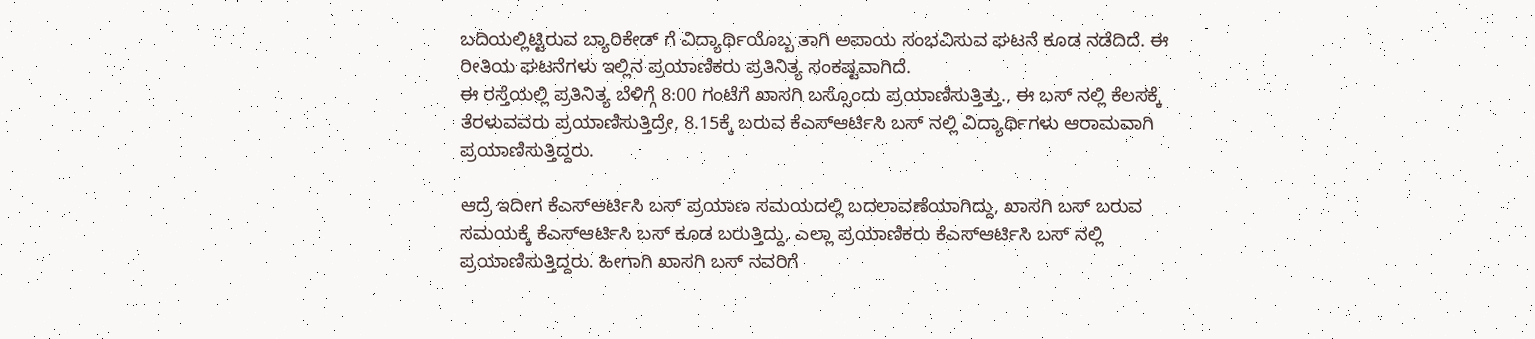ಬದಿಯಲ್ಲಿಟ್ಟಿರುವ ಬ್ಯಾರಿಕೇಡ್ ಗೆ ವಿದ್ಯಾರ್ಥಿಯೊಬ್ಬ ತಾಗಿ ಅಪಾಯ ಸಂಭವಿಸುವ ಘಟನೆ ಕೂಡ ನಡೆದಿದೆ. ಈ ರೀತಿಯ ಘಟನೆಗಳು ಇಲ್ಲಿನ ಪ್ರಯಾಣಿಕರು ಪ್ರತಿನಿತ್ಯ ಸಂಕಷ್ಟವಾಗಿದೆ.
ಈ ರಸ್ತೆಯಲ್ಲಿ ಪ್ರತಿನಿತ್ಯ ಬೆಳಿಗ್ಗೆ 8:00 ಗಂಟೆಗೆ ಖಾಸಗಿ ಬಸ್ಸೊಂದು ಪ್ರಯಾಣಿಸುತ್ತಿತ್ತು., ಈ ಬಸ್ ನಲ್ಲಿ ಕೆಲಸಕ್ಕೆ ತೆರಳುವವರು ಪ್ರಯಾಣಿಸುತ್ತಿದ್ರೇ, 8.15ಕ್ಕೆ ಬರುವ ಕೆಎಸ್ಆರ್ಟಿಸಿ ಬಸ್ ನಲ್ಲಿ ವಿದ್ಯಾರ್ಥಿಗಳು ಆರಾಮವಾಗಿ ಪ್ರಯಾಣಿಸುತ್ತಿದ್ದರು.

ಆದ್ರೆ ಇದೀಗ ಕೆಎಸ್ಆರ್ಟಿಸಿ ಬಸ್ ಪ್ರಯಾಣ ಸಮಯದಲ್ಲಿ ಬದಲಾವಣೆಯಾಗಿದ್ದು, ಖಾಸಗಿ ಬಸ್ ಬರುವ ಸಮಯಕ್ಕೆ ಕೆಎಸ್ಆರ್ಟಿಸಿ ಬಸ್ ಕೂಡ ಬರುತ್ತಿದ್ದು, ಎಲ್ಲಾ ಪ್ರಯಾಣಿಕರು ಕೆಎಸ್ಆರ್ಟಿಸಿ ಬಸ್ ನಲ್ಲಿ ಪ್ರಯಾಣಿಸುತ್ತಿದ್ದರು. ಹೀಗಾಗಿ ಖಾಸಗಿ ಬಸ್ ನವರಿಗೆ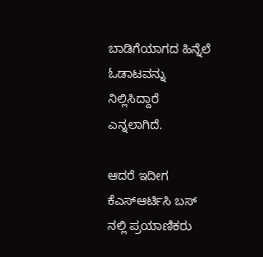ಬಾಡಿಗೆಯಾಗದ ಹಿನ್ನೆಲೆ ಓಡಾಟವನ್ನು ನಿಲ್ಲಿಸಿದ್ದಾರೆ ಎನ್ನಲಾಗಿದೆ.

ಆದರೆ ಇದೀಗ ಕೆಎಸ್ಆರ್ಟಿಸಿ ಬಸ್ ನಲ್ಲಿ ಪ್ರಯಾಣಿಕರು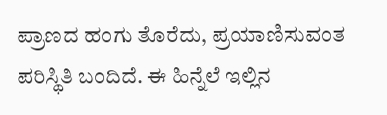ಪ್ರಾಣದ ಹಂಗು ತೊರೆದು, ಪ್ರಯಾಣಿಸುವಂತ ಪರಿಸ್ಥಿತಿ ಬಂದಿದೆ. ಈ ಹಿನ್ನೆಲೆ ಇಲ್ಲಿನ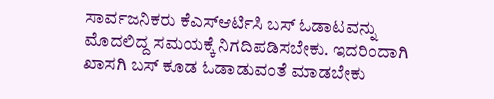ಸಾರ್ವಜನಿಕರು ಕೆಎಸ್ಆರ್ಟಿಸಿ ಬಸ್ ಓಡಾಟವನ್ನು ಮೊದಲಿದ್ದ ಸಮಯಕ್ಕೆ ನಿಗದಿಪಡಿಸಬೇಕು. ಇದರಿಂದಾಗಿ ಖಾಸಗಿ ಬಸ್ ಕೂಡ ಓಡಾಡುವಂತೆ ಮಾಡಬೇಕು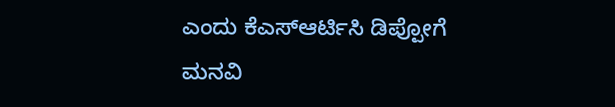ಎಂದು ಕೆಎಸ್ಆರ್ಟಿಸಿ ಡಿಪ್ಪೋಗೆ ಮನವಿ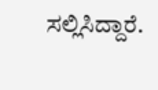ಸಲ್ಲಿಸಿದ್ದಾರೆ.